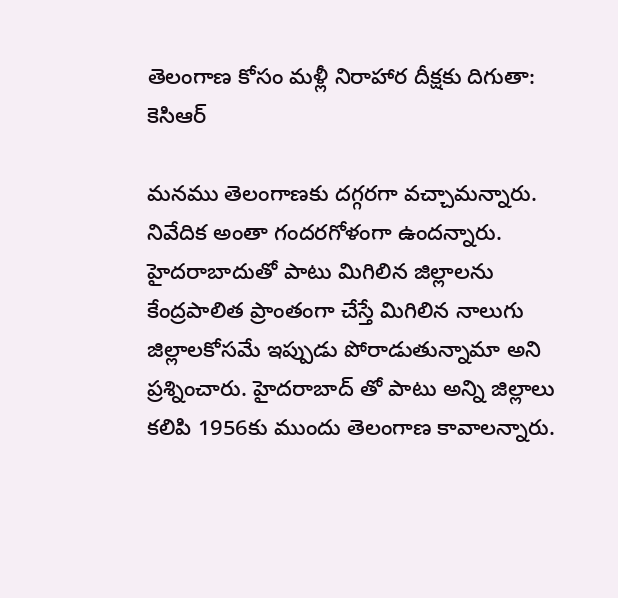తెలంగాణ కోసం మళ్లీ నిరాహార దీక్షకు దిగుతా: కెసిఆర్

మనము తెలంగాణకు దగ్గరగా వచ్చామన్నారు. నివేదిక అంతా గందరగోళంగా ఉందన్నారు. హైదరాబాదుతో పాటు మిగిలిన జిల్లాలను కేంద్రపాలిత ప్రాంతంగా చేస్తే మిగిలిన నాలుగు జిల్లాలకోసమే ఇప్పుడు పోరాడుతున్నామా అని ప్రశ్నించారు. హైదరాబాద్ తో పాటు అన్ని జిల్లాలు కలిపి 1956కు ముందు తెలంగాణ కావాలన్నారు.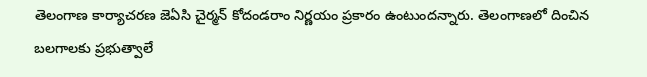తెలంగాణ కార్యాచరణ జెఏసి చైర్మన్ కోదండరాం నిర్ణయం ప్రకారం ఉంటుందన్నారు. తెలంగాణలో దించిన బలగాలకు ప్రభుత్వాలే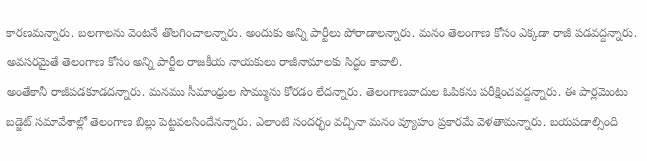కారణమన్నారు. బలగాలను వెంటనే తొలగించాలన్నారు. అందుకు అన్ని పార్టీలు పోరాడాలన్నారు. మనం తెలంగాణ కోసం ఎక్కడా రాజీ పడవద్దన్నారు. అవసరమైతే తెలంగాణ కోసం అన్ని పార్టీల రాజకీయ నాయకులు రాజీనామాలకు సిద్ధం కావాలి.
అంతేకానీ రాజీపడకూడదన్నారు. మనము సీమాంధ్రుల సొమ్మును కోరడం లేదన్నారు. తెలంగాణవాదుల ఓపికను పరీక్షించవద్దన్నారు. ఈ పార్లమెంటు బడ్జెట్ సమావేశాల్లో తెలంగాణ బిల్లు పెట్టవలసిందేనన్నారు. ఎలాంటి సందర్భం వచ్చినా మనం వ్యూహం ప్రకారమే వెళతామన్నారు. బయపడాల్సింది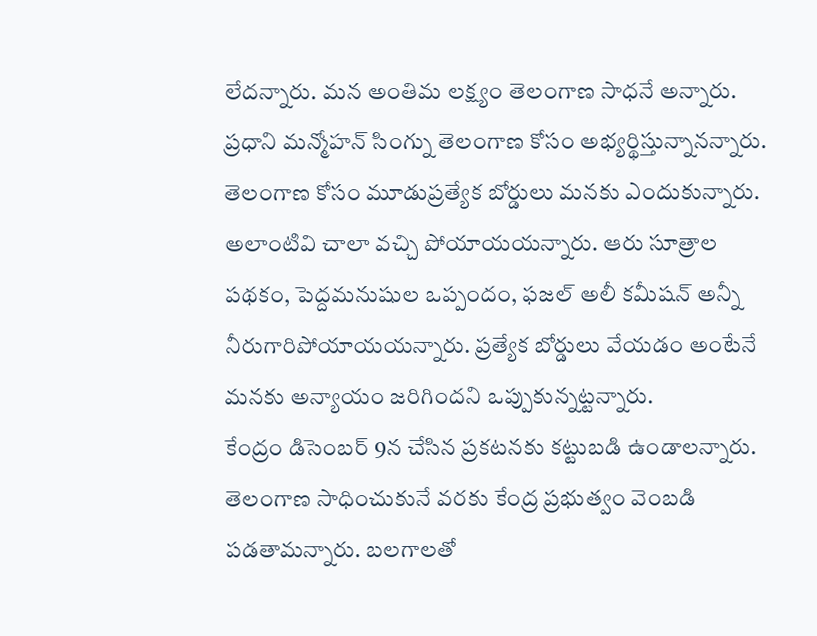లేదన్నారు. మన అంతిమ లక్ష్యం తెలంగాణ సాధనే అన్నారు. ప్రధాని మన్మోహన్ సింగ్ను తెలంగాణ కోసం అభ్యర్థిస్తున్నానన్నారు. తెలంగాణ కోసం మూడుప్రత్యేక బోర్డులు మనకు ఎందుకున్నారు. అలాంటివి చాలా వచ్చి పోయాయయన్నారు. ఆరు సూత్రాల పథకం, పెద్దమనుషుల ఒప్పందం, ఫజల్ అలీ కమీషన్ అన్నీ నీరుగారిపోయాయయన్నారు. ప్రత్యేక బోర్డులు వేయడం అంటేనే మనకు అన్యాయం జరిగిందని ఒప్పుకున్నట్టన్నారు.
కేంద్రం డిసెంబర్ 9న చేసిన ప్రకటనకు కట్టుబడి ఉండాలన్నారు. తెలంగాణ సాధించుకునే వరకు కేంద్ర ప్రభుత్వం వెంబడి పడతామన్నారు. బలగాలతో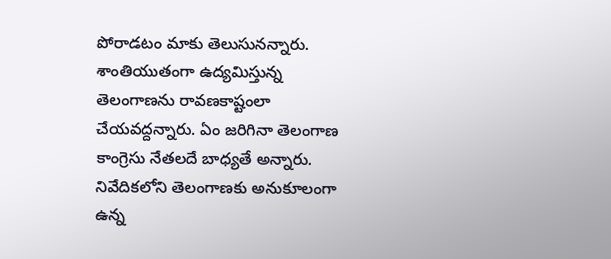పోరాడటం మాకు తెలుసునన్నారు. శాంతియుతంగా ఉద్యమిస్తున్న తెలంగాణను రావణకాష్టంలా చేయవద్దన్నారు. ఏం జరిగినా తెలంగాణ కాంగ్రెసు నేతలదే బాధ్యతే అన్నారు. నివేదికలోని తెలంగాణకు అనుకూలంగా ఉన్న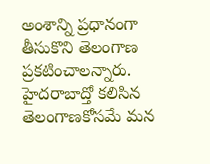అంశాన్ని ప్రధానంగా తీసుకొని తెలంగాణ ప్రకటించాలన్నారు. హైదరాబాద్తో కలిసిన తెలంగాణకోసమే మన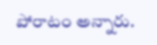పోరాటం అన్నారు.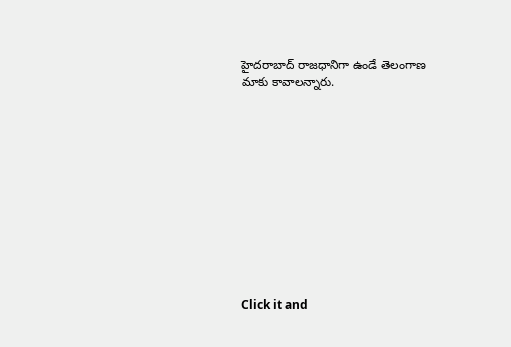హైదరాబాద్ రాజధానిగా ఉండే తెలంగాణ మాకు కావాలన్నారు.












Click it and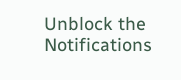Unblock the Notifications